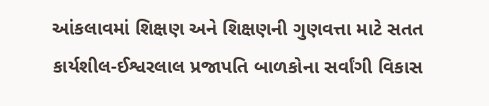આંકલાવમાં શિક્ષણ અને શિક્ષણની ગુણવત્તા માટે સતત કાર્યશીલ-ઈશ્વરલાલ પ્રજાપતિ બાળકોના સર્વાંગી વિકાસ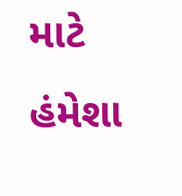માટે હંમેશા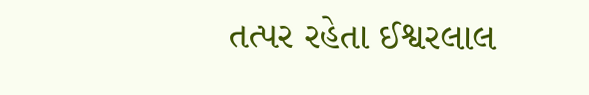તત્પર રહેતા ઈશ્વરલાલ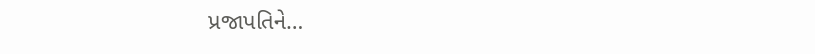પ્રજાપતિને…